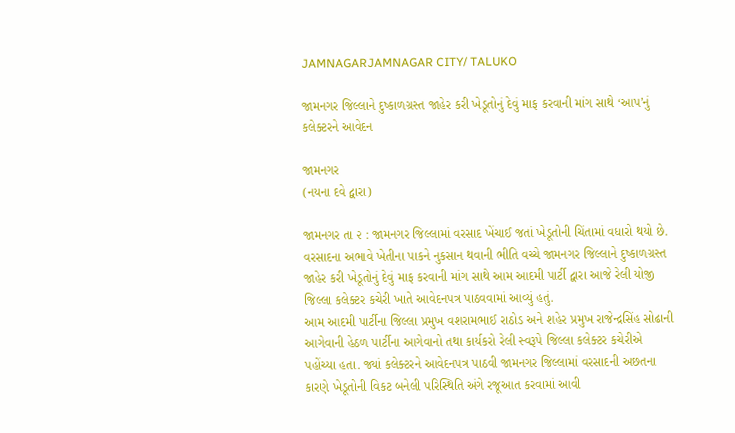JAMNAGARJAMNAGAR CITY/ TALUKO

જામનગર જિલ્લાને દુષ્કાળગ્રસ્ત જાહેર કરી ખેડૂતોનું દેવું માફ કરવાની માંગ સાથે ‘આપ’નું કલેક્ટરને આવેદન

જામનગર
(નયના દવે દ્વારા)

જામનગર તા ૨ : જામનગર જિલ્લામાં વરસાદ ખેંચાઈ જતાં ખેડૂતોની ચિંતામાં વધારો થયો છે. વરસાદના અભાવે ખેતીના પાકને નુકસાન થવાની ભીતિ વચ્ચે જામનગર જિલ્લાને દુષ્કાળગ્રસ્ત જાહેર કરી ખેડૂતોનું દેવું માફ કરવાની માંગ સાથે આમ આદમી પાર્ટી દ્વારા આજે રેલી યોજી જિલ્લા કલેક્ટર કચેરી ખાતે આવેદનપત્ર પાઠવવામાં આવ્યું હતું.
આમ આદમી પાર્ટીના જિલ્લા પ્રમુખ વશરામભાઈ રાઠોડ અને શહેર પ્રમુખ રાજેન્દ્રસિંહ સોઢાની આગેવાની હેઠળ પાર્ટીના આગેવાનો તથા કાર્યકરો રેલી સ્વરૂપે જિલ્લા કલેક્ટર કચેરીએ પહોંચ્યા હતા. જ્યાં કલેક્ટરને આવેદનપત્ર પાઠવી જામનગર જિલ્લામાં વરસાદની અછતના કારણે ખેડૂતોની વિકટ બનેલી પરિસ્થિતિ અંગે રજૂઆત કરવામાં આવી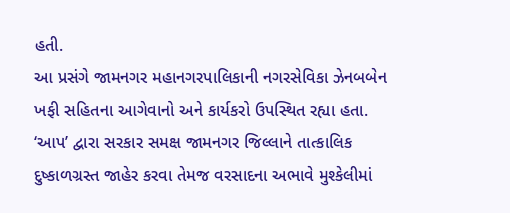હતી.
આ પ્રસંગે જામનગર મહાનગરપાલિકાની નગરસેવિકા ઝેનબબેન ખફી સહિતના આગેવાનો અને કાર્યકરો ઉપસ્થિત રહ્યા હતા. ‘આપ’ દ્વારા સરકાર સમક્ષ જામનગર જિલ્લાને તાત્કાલિક દુષ્કાળગ્રસ્ત જાહેર કરવા તેમજ વરસાદના અભાવે મુશ્કેલીમાં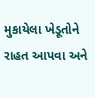મુકાયેલા ખેડૂતોને રાહત આપવા અને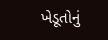ખેડૂતોનું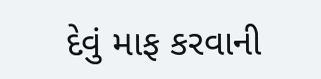દેવું માફ કરવાની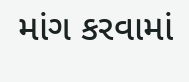માંગ કરવામાં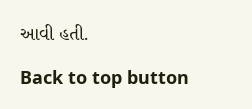આવી હતી.

Back to top button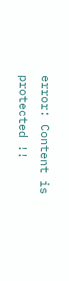error: Content is protected !!